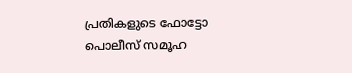പ്രതികളുടെ ഫോട്ടോ പൊലീസ് സമൂഹ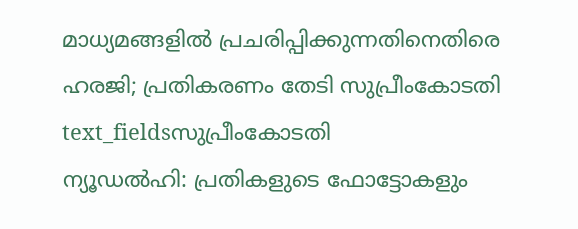മാധ്യമങ്ങളിൽ പ്രചരിപ്പിക്കുന്നതിനെതിരെ ഹരജി; പ്രതികരണം തേടി സുപ്രീംകോടതി
text_fieldsസുപ്രീംകോടതി
ന്യൂഡൽഹി: പ്രതികളുടെ ഫോട്ടോകളും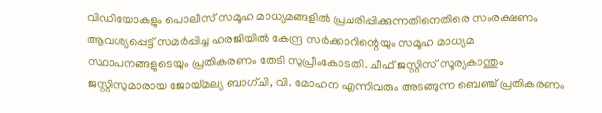വിഡിയോകളും പൊലീസ് സമൂഹ മാധ്യമങ്ങളിൽ പ്രചരിപ്പിക്കുന്നതിനെതിരെ സംരക്ഷണം ആവശ്യപ്പെട്ട് സമർപ്പിച്ച ഹരജിയിൽ കേന്ദ്ര സർക്കാറിന്റെയും സമൂഹ മാധ്യമ സ്ഥാപനങ്ങളുടെയും പ്രതികരണം തേടി സുപ്രീംകോടതി. ചീഫ് ജസ്റ്റിസ് സൂര്യകാന്തും ജസ്റ്റിസുമാരായ ജോയ്മല്യ ബാഗ്ചി, വി. മോഹന എന്നിവരും അടങ്ങുന്ന ബെഞ്ച് പ്രതികരണം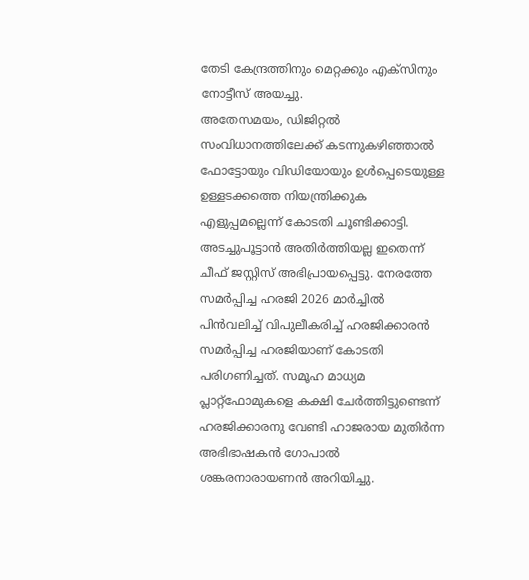തേടി കേന്ദ്രത്തിനും മെറ്റക്കും എക്സിനും നോട്ടീസ് അയച്ചു.
അതേസമയം, ഡിജിറ്റൽ സംവിധാനത്തിലേക്ക് കടന്നുകഴിഞ്ഞാൽ ഫോട്ടോയും വിഡിയോയും ഉൾപ്പെടെയുള്ള ഉള്ളടക്കത്തെ നിയന്ത്രിക്കുക എളുപ്പമല്ലെന്ന് കോടതി ചൂണ്ടിക്കാട്ടി. അടച്ചുപൂട്ടാൻ അതിർത്തിയല്ല ഇതെന്ന് ചീഫ് ജസ്റ്റിസ് അഭിപ്രായപ്പെട്ടു. നേരത്തേ സമർപ്പിച്ച ഹരജി 2026 മാർച്ചിൽ പിൻവലിച്ച് വിപുലീകരിച്ച് ഹരജിക്കാരൻ സമർപ്പിച്ച ഹരജിയാണ് കോടതി പരിഗണിച്ചത്. സമൂഹ മാധ്യമ പ്ലാറ്റ്ഫോമുകളെ കക്ഷി ചേർത്തിട്ടുണ്ടെന്ന് ഹരജിക്കാരനു വേണ്ടി ഹാജരായ മുതിർന്ന അഭിഭാഷകൻ ഗോപാൽ ശങ്കരനാരായണൻ അറിയിച്ചു.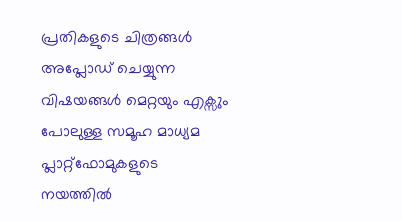പ്രതികളുടെ ചിത്രങ്ങൾ അപ്ലോഡ് ചെയ്യുന്ന വിഷയങ്ങൾ മെറ്റയും എക്സും പോലുള്ള സമൂഹ മാധ്യമ പ്ലാറ്റ്ഫോമുകളുടെ നയത്തിൽ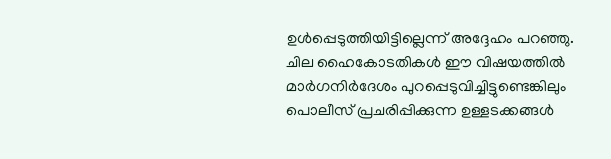ഉൾപ്പെടുത്തിയിട്ടില്ലെന്ന് അദ്ദേഹം പറഞ്ഞു. ചില ഹൈകോടതികൾ ഈ വിഷയത്തിൽ മാർഗനിർദേശം പുറപ്പെടുവിച്ചിട്ടുണ്ടെങ്കിലും പൊലീസ് പ്രചരിപ്പിക്കുന്ന ഉള്ളടക്കങ്ങൾ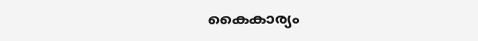കൈകാര്യം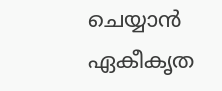ചെയ്യാൻ ഏകീകൃത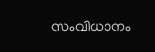സംവിധാനം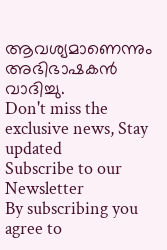ആവശ്യമാണെന്നും അഭിഭാഷകൻ വാദിച്ചു.
Don't miss the exclusive news, Stay updated
Subscribe to our Newsletter
By subscribing you agree to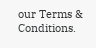our Terms & Conditions.